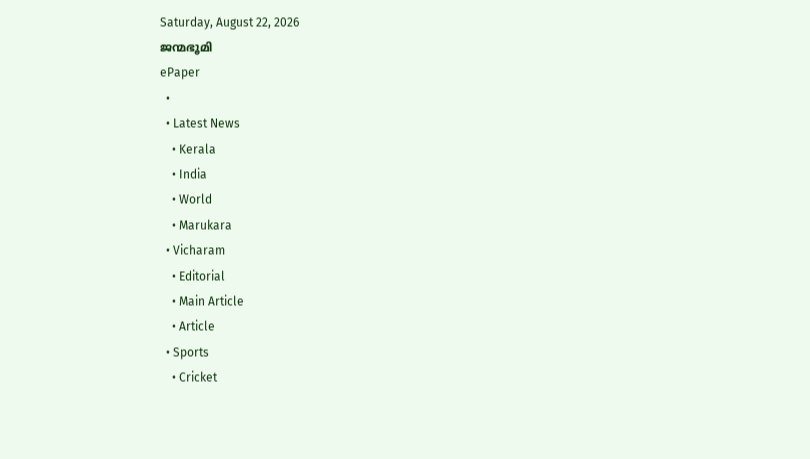Saturday, August 22, 2026
ജന്മഭൂമി
ePaper
  •
  • Latest News
    • Kerala
    • India
    • World
    • Marukara
  • Vicharam
    • Editorial
    • Main Article
    • Article
  • Sports
    • Cricket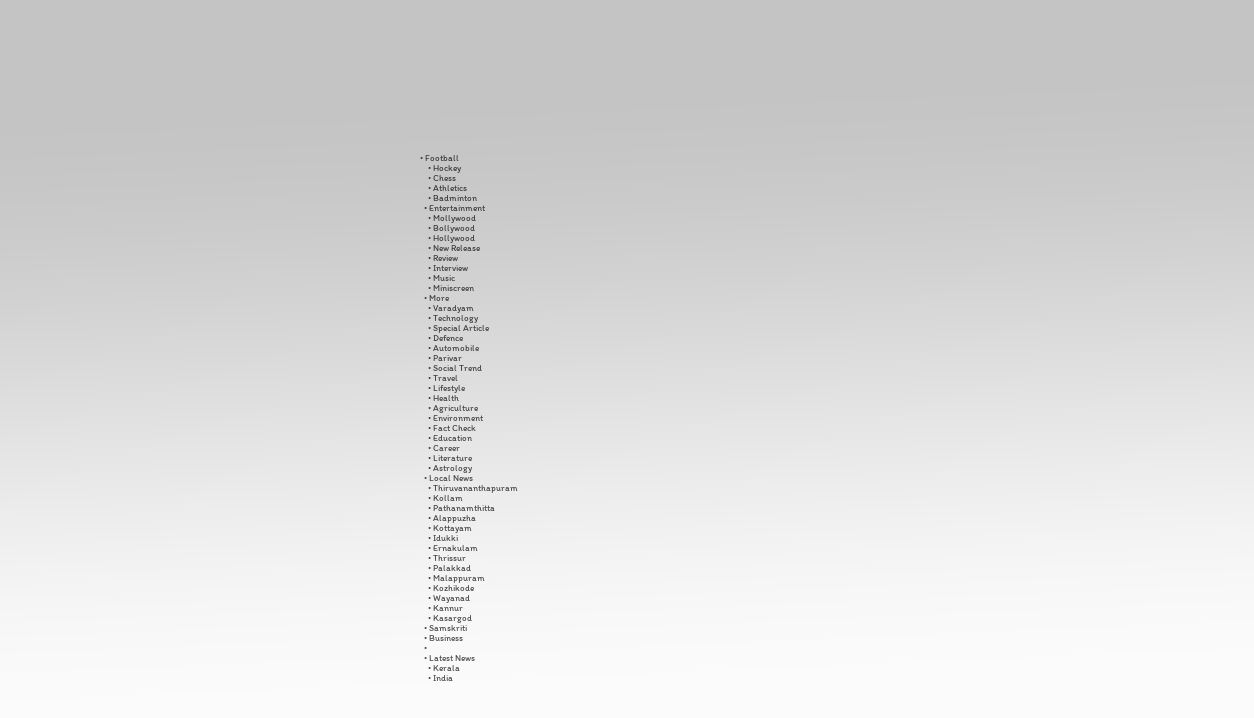• Football
    • Hockey
    • Chess
    • Athletics
    • Badminton
  • Entertainment
    • Mollywood
    • Bollywood
    • Hollywood
    • New Release
    • Review
    • Interview
    • Music
    • Miniscreen
  • More
    • Varadyam
    • Technology
    • Special Article
    • Defence
    • Automobile
    • Parivar
    • Social Trend
    • Travel
    • Lifestyle
    • Health
    • Agriculture
    • Environment
    • Fact Check
    • Education
    • Career
    • Literature
    • Astrology
  • Local News
    • Thiruvananthapuram
    • Kollam
    • Pathanamthitta
    • Alappuzha
    • Kottayam
    • Idukki
    • Ernakulam
    • Thrissur
    • Palakkad
    • Malappuram
    • Kozhikode
    • Wayanad
    • Kannur
    • Kasargod
  • Samskriti
  • Business
  •
  • Latest News
    • Kerala
    • India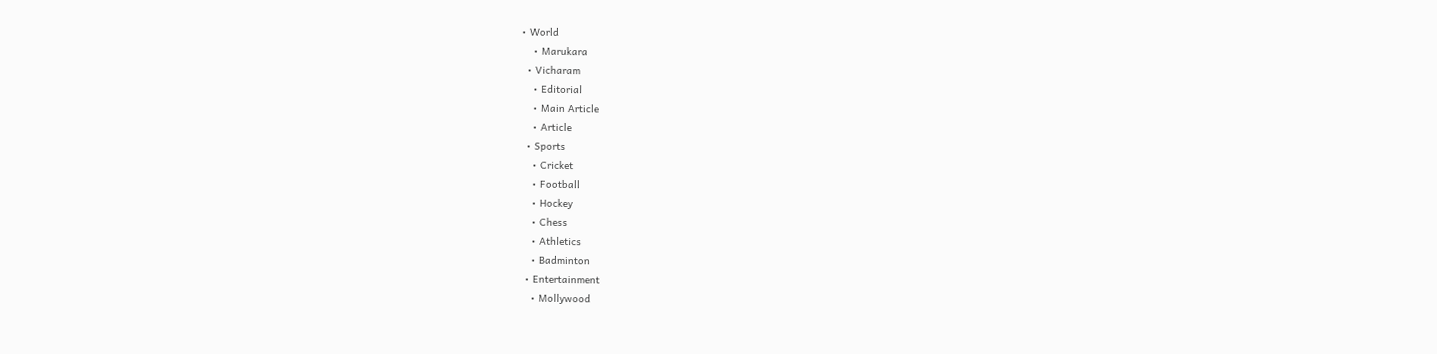• World
    • Marukara
  • Vicharam
    • Editorial
    • Main Article
    • Article
  • Sports
    • Cricket
    • Football
    • Hockey
    • Chess
    • Athletics
    • Badminton
  • Entertainment
    • Mollywood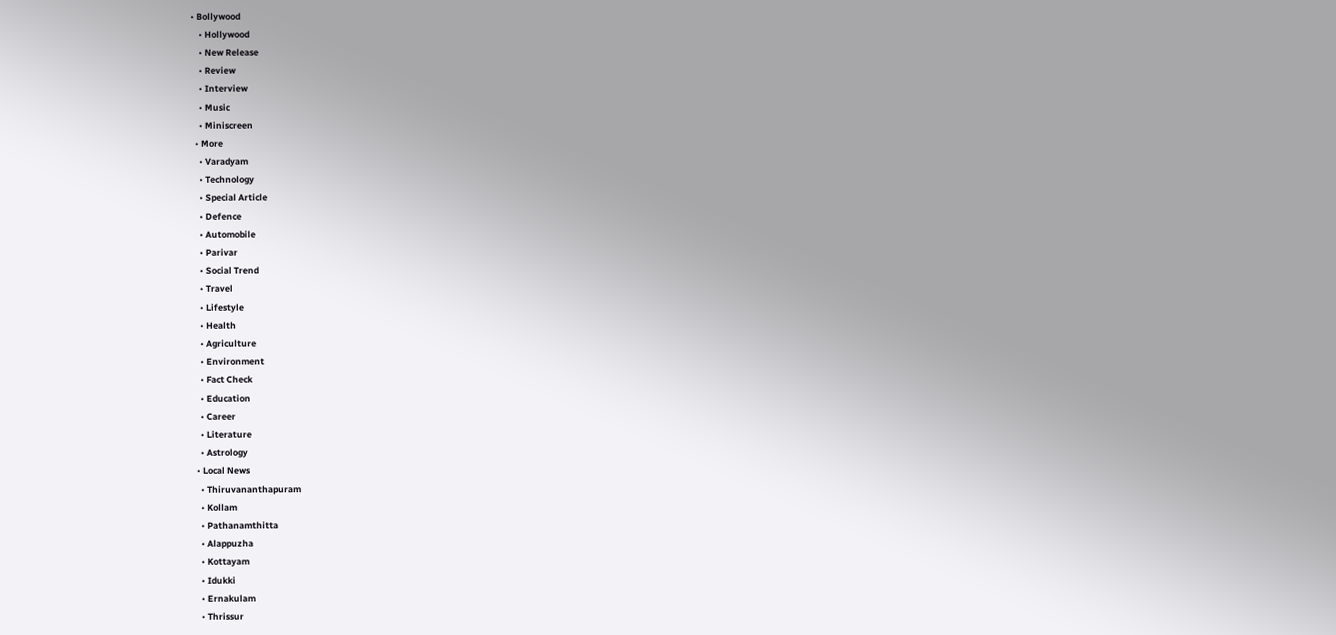• Bollywood
    • Hollywood
    • New Release
    • Review
    • Interview
    • Music
    • Miniscreen
  • More
    • Varadyam
    • Technology
    • Special Article
    • Defence
    • Automobile
    • Parivar
    • Social Trend
    • Travel
    • Lifestyle
    • Health
    • Agriculture
    • Environment
    • Fact Check
    • Education
    • Career
    • Literature
    • Astrology
  • Local News
    • Thiruvananthapuram
    • Kollam
    • Pathanamthitta
    • Alappuzha
    • Kottayam
    • Idukki
    • Ernakulam
    • Thrissur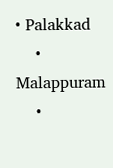• Palakkad
    • Malappuram
    •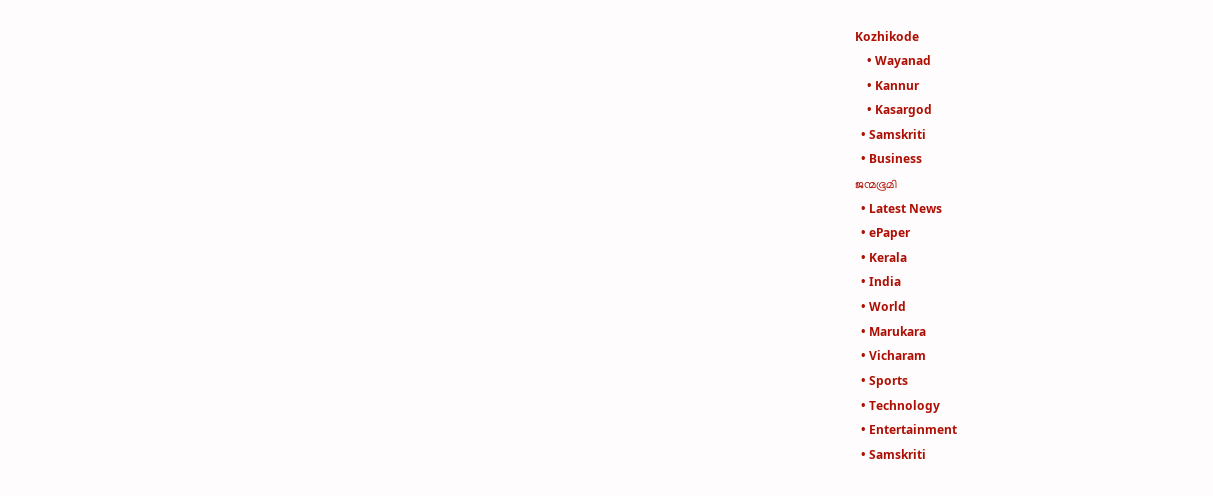Kozhikode
    • Wayanad
    • Kannur
    • Kasargod
  • Samskriti
  • Business
ജന്മഭൂമി
  • Latest News
  • ePaper
  • Kerala
  • India
  • World
  • Marukara
  • Vicharam
  • Sports
  • Technology
  • Entertainment
  • Samskriti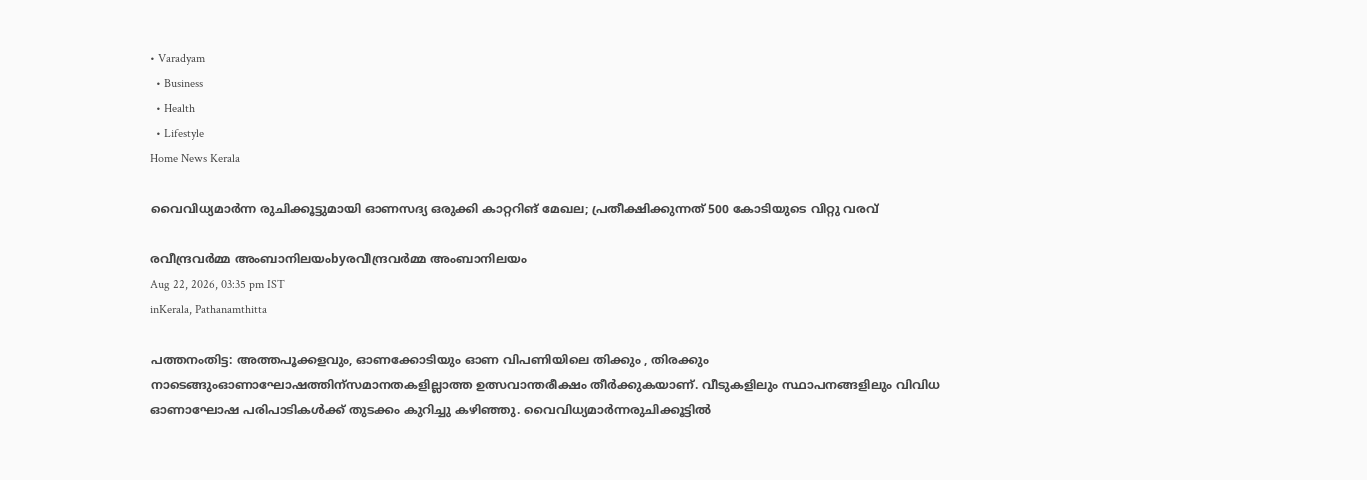• Varadyam
  • Business
  • Health
  • Lifestyle
Home News Kerala

വൈവിധ്യമാര്‍ന്ന രുചിക്കൂട്ടുമായി ഓണസദ്യ ഒരുക്കി കാറ്ററിങ് മേഖല; പ്രതീക്ഷിക്കുന്നത് 500 കോടിയുടെ വിറ്റു വരവ്

രവീന്ദ്രവര്‍മ്മ അംബാനിലയംbyരവീന്ദ്രവര്‍മ്മ അംബാനിലയം
Aug 22, 2026, 03:35 pm IST
inKerala, Pathanamthitta

പത്തനംതിട്ട: അത്തപൂക്കളവും, ഓണക്കോടിയും ഓണ വിപണിയിലെ തിക്കും , തിരക്കും നാടെങ്ങുംഓണാഘോഷത്തിന്‌സമാനതകളില്ലാത്ത ഉത്സവാന്തരീക്ഷം തീര്‍ക്കുകയാണ്. വീടുകളിലും സ്ഥാപനങ്ങളിലും വിവിധ ഓണാഘോഷ പരിപാടികള്‍ക്ക് തുടക്കം കുറിച്ചു കഴിഞ്ഞു. വൈവിധ്യമാര്‍ന്നരുചിക്കൂട്ടില്‍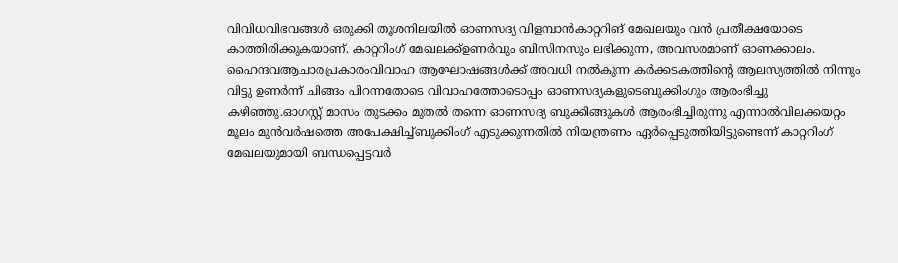വിവിധവിഭവങ്ങള്‍ ഒരുക്കി തൂശനിലയില്‍ ഓണസദ്യ വിളമ്പാന്‍കാറ്ററിങ് മേഖലയും വന്‍ പ്രതീക്ഷയോടെ കാത്തിരിക്കുകയാണ്. കാറ്ററിംഗ് മേഖലക്ക്ഉണര്‍വും ബിസിനസും ലഭിക്കുന്ന, അവസരമാണ് ഓണക്കാലം. ഹൈന്ദവആചാരപ്രകാരംവിവാഹ ആഘോഷങ്ങള്‍ക്ക് അവധി നല്‍കുന്ന കര്‍ക്കടകത്തിന്റെ ആലസ്യത്തില്‍ നിന്നും വിട്ടു ഉണര്‍ന്ന് ചിങ്ങം പിറന്നതോടെ വിവാഹത്തോടൊപ്പം ഓണസദ്യകളുടെബുക്കിംഗും ആരംഭിച്ചു കഴിഞ്ഞു.ഓഗസ്റ്റ് മാസം തുടക്കം മുതല്‍ തന്നെ ഓണസദ്യ ബുക്കിങ്ങുകള്‍ ആരംഭിച്ചിരുന്നു എന്നാല്‍വിലക്കയറ്റം മൂലം മുന്‍വര്‍ഷത്തെ അപേക്ഷിച്ച്ബുക്കിംഗ് എടുക്കുന്നതില്‍ നിയന്ത്രണം ഏര്‍പ്പെടുത്തിയിട്ടുണ്ടെന്ന് കാറ്ററിംഗ് മേഖലയുമായി ബന്ധപ്പെട്ടവര്‍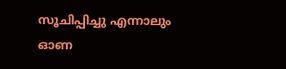സൂചിപ്പിച്ചു എന്നാലും ഓണ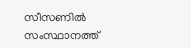സീസണില്‍ സംസ്ഥാനത്ത്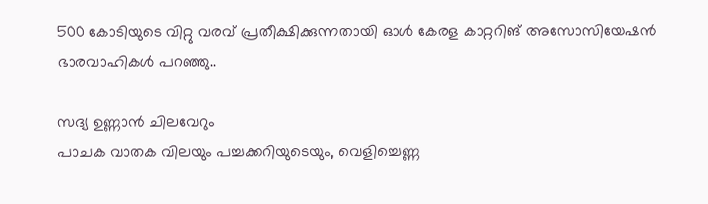500 കോടിയുടെ വിറ്റു വരവ് പ്രതീക്ഷിക്കുന്നതായി ഓള്‍ കേരള കാറ്ററിങ് അസോസിയേഷന്‍ ഭാരവാഹികള്‍ പറഞ്ഞു..

സദ്യ ഉണ്ണാന്‍ ചിലവേറും
പാചക വാതക വിലയും പച്ചക്കറിയുടെയും, വെളിച്ചെണ്ണ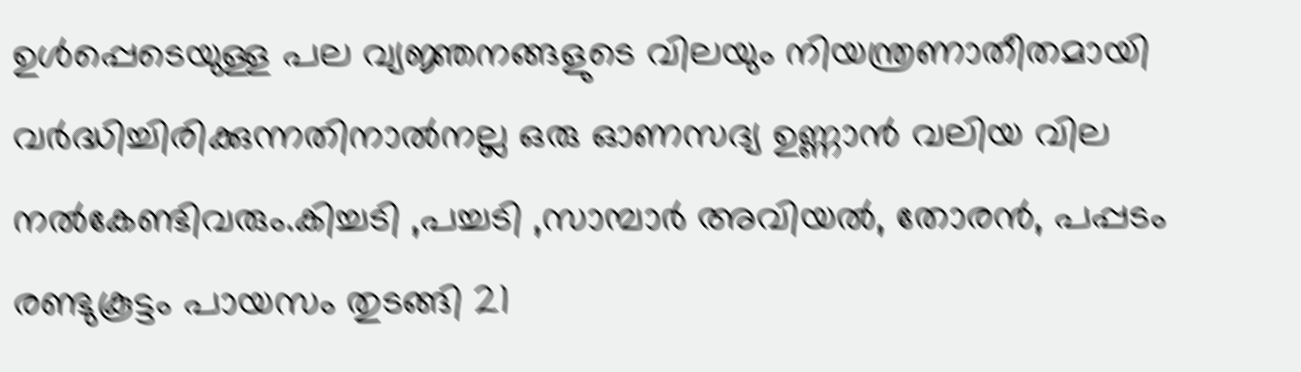ഉള്‍പ്പെടെയുള്ള പല വ്യജ്ഞനങ്ങളുടെ വിലയും നിയന്ത്രണാതീതമായി വര്‍ദ്ധിച്ചിരിക്കുന്നതിനാല്‍നല്ല ഒരു ഓണസദ്യ ഉണ്ണാന്‍ വലിയ വില നല്‍കേണ്ടിവരും.കിച്ചടി ,പച്ചടി ,സാമ്പാര്‍ അവിയല്‍, തോരന്‍, പപ്പടം രണ്ടുകൂട്ടം പായസം തുടങ്ങി 21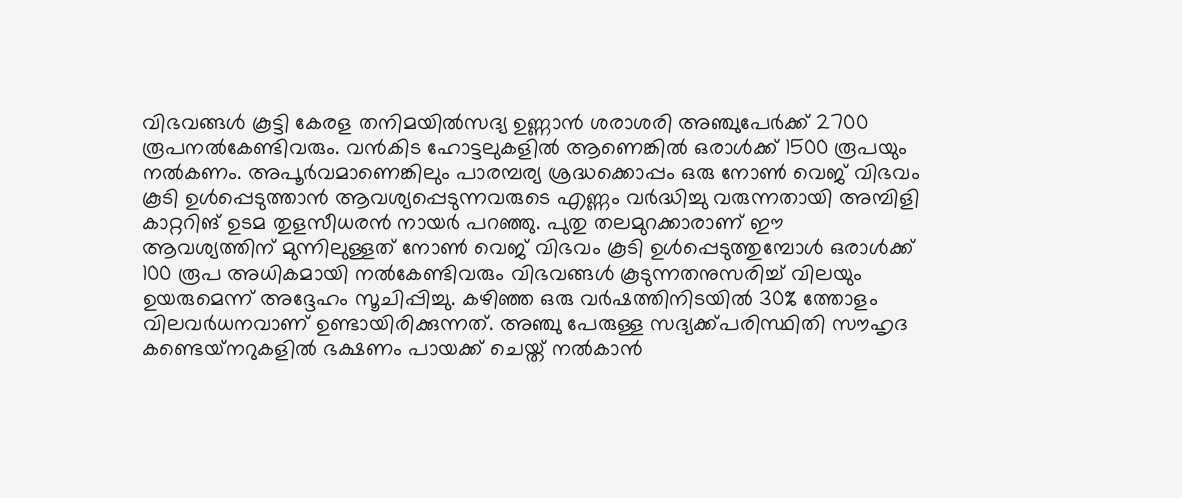വിഭവങ്ങള്‍ കൂട്ടി കേരള തനിമയില്‍സദ്യ ഉണ്ണാന്‍ ശരാശരി അഞ്ചുപേര്‍ക്ക് 2700 രൂപനല്‍കേണ്ടിവരും. വന്‍കിട ഹോട്ടലുകളില്‍ ആണെങ്കില്‍ ഒരാള്‍ക്ക് 1500 രൂപയും നല്‍കണം. അപൂര്‍വമാണെങ്കിലും പാരമ്പര്യ ശ്രദ്ധക്കൊപ്പം ഒരു നോണ്‍ വെജ് വിഭവം കൂടി ഉള്‍പ്പെടുത്താന്‍ ആവശ്യപ്പെടുന്നവരുടെ എണ്ണം വര്‍ദ്ധിച്ചു വരുന്നതായി അമ്പിളി കാറ്ററിങ് ഉടമ തുളസീധരന്‍ നായര്‍ പറഞ്ഞു. പുതു തലമുറക്കാരാണ് ഈ ആവശ്യത്തിന് മുന്നിലുള്ളത് നോണ്‍ വെജ് വിഭവം കൂടി ഉള്‍പ്പെടുത്തുമ്പോള്‍ ഒരാള്‍ക്ക് 100 രൂപ അധികമായി നല്‍കേണ്ടിവരും വിഭവങ്ങള്‍ കൂടുന്നതനുസരിച്ച് വിലയും ഉയരുമെന്ന് അദ്ദേഹം സൂചിപ്പിച്ചു. കഴിഞ്ഞ ഒരു വര്‍ഷത്തിനിടയില്‍ 30% ത്തോളം വിലവര്‍ധനവാണ് ഉണ്ടായിരിക്കുന്നത്. അഞ്ചു പേരുള്ള സദ്യക്ക്പരിസ്ഥിതി സൗഹൃദ കണ്ടെയ്‌നറുകളില്‍ ഭക്ഷണം പായക്ക് ചെയ്ത് നല്‍കാന്‍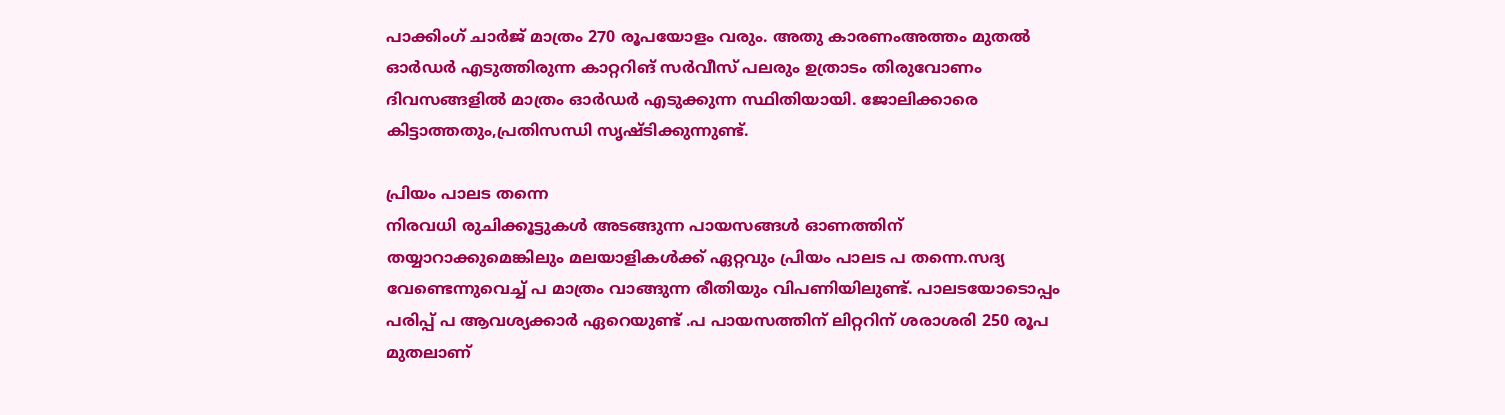പാക്കിംഗ് ചാര്‍ജ് മാത്രം 270 രൂപയോളം വരും. അതു കാരണംഅത്തം മുതല്‍ ഓര്‍ഡര്‍ എടുത്തിരുന്ന കാറ്ററിങ് സര്‍വീസ് പലരും ഉത്രാടം തിരുവോണം ദിവസങ്ങളില്‍ മാത്രം ഓര്‍ഡര്‍ എടുക്കുന്ന സ്ഥിതിയായി. ജോലിക്കാരെ കിട്ടാത്തതും,പ്രതിസന്ധി സൃഷ്ടിക്കുന്നുണ്ട്.

പ്രിയം പാലട തന്നെ
നിരവധി രുചിക്കൂട്ടുകള്‍ അടങ്ങുന്ന പായസങ്ങള്‍ ഓണത്തിന് തയ്യാറാക്കുമെങ്കിലും മലയാളികള്‍ക്ക് ഏറ്റവും പ്രിയം പാലട പ തന്നെ.സദ്യ വേണ്ടെന്നുവെച്ച് പ മാത്രം വാങ്ങുന്ന രീതിയും വിപണിയിലുണ്ട്. പാലടയോടൊപ്പം പരിപ്പ് പ ആവശ്യക്കാര്‍ ഏറെയുണ്ട് .പ പായസത്തിന് ലിറ്ററിന് ശരാശരി 250 രൂപ മുതലാണ്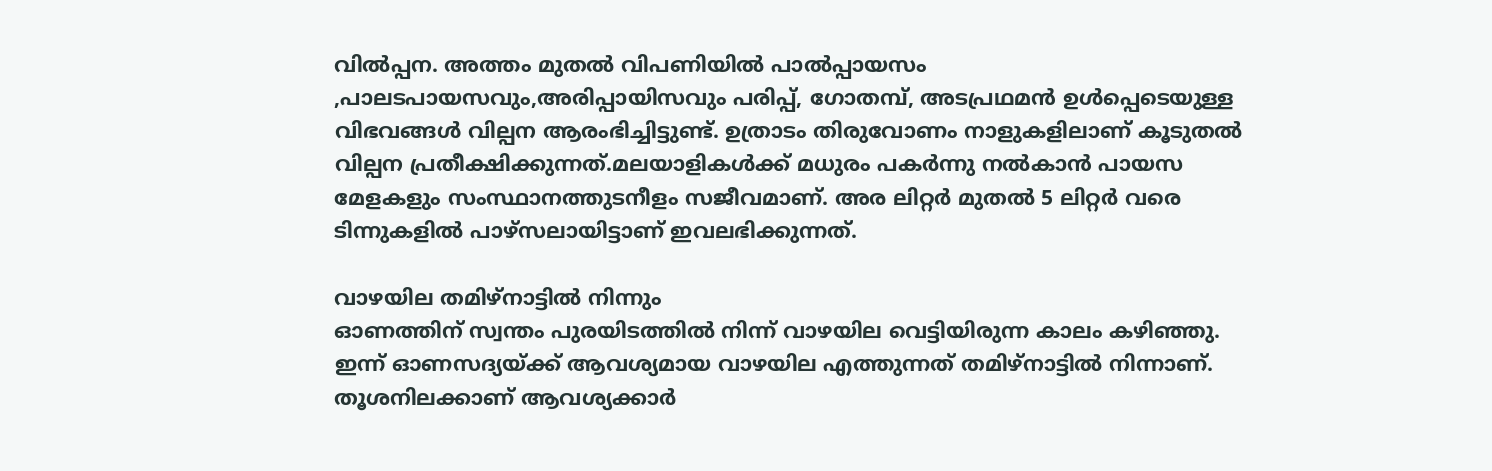വില്‍പ്പന. അത്തം മുതല്‍ വിപണിയില്‍ പാല്‍പ്പായസം ,പാലടപായസവും,അരിപ്പായിസവും പരിപ്പ്, ഗോതമ്പ്, അടപ്രഥമന്‍ ഉള്‍പ്പെടെയുള്ള വിഭവങ്ങള്‍ വില്പന ആരംഭിച്ചിട്ടുണ്ട്. ഉത്രാടം തിരുവോണം നാളുകളിലാണ് കൂടുതല്‍ വില്പന പ്രതീക്ഷിക്കുന്നത്.മലയാളികള്‍ക്ക് മധുരം പകര്‍ന്നു നല്‍കാന്‍ പായസ മേളകളും സംസ്ഥാനത്തുടനീളം സജീവമാണ്. അര ലിറ്റര്‍ മുതല്‍ 5 ലിറ്റര്‍ വരെ ടിന്നുകളില്‍ പാഴ്‌സലായിട്ടാണ് ഇവലഭിക്കുന്നത്.

വാഴയില തമിഴ്‌നാട്ടില്‍ നിന്നും
ഓണത്തിന് സ്വന്തം പുരയിടത്തില്‍ നിന്ന് വാഴയില വെട്ടിയിരുന്ന കാലം കഴിഞ്ഞു. ഇന്ന് ഓണസദ്യയ്‌ക്ക് ആവശ്യമായ വാഴയില എത്തുന്നത് തമിഴ്‌നാട്ടില്‍ നിന്നാണ്. തൂശനിലക്കാണ് ആവശ്യക്കാര്‍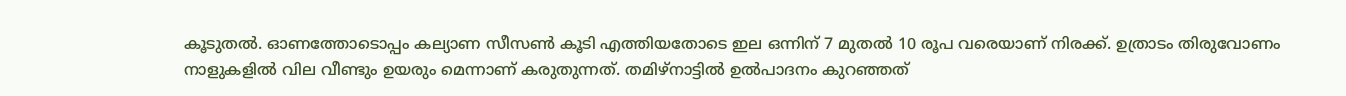കൂടുതല്‍. ഓണത്തോടൊപ്പം കല്യാണ സീസണ്‍ കൂടി എത്തിയതോടെ ഇല ഒന്നിന് 7 മുതല്‍ 10 രൂപ വരെയാണ് നിരക്ക്. ഉത്രാടം തിരുവോണം നാളുകളില്‍ വില വീണ്ടും ഉയരും മെന്നാണ് കരുതുന്നത്. തമിഴ്‌നാട്ടില്‍ ഉല്‍പാദനം കുറഞ്ഞത്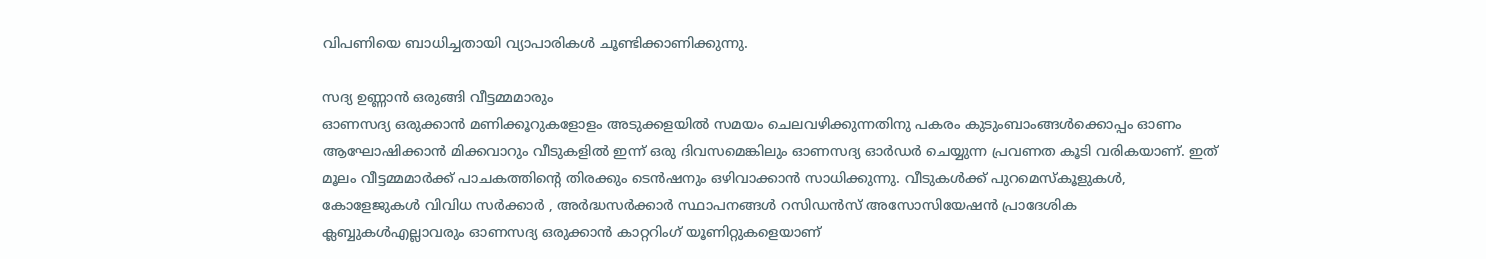വിപണിയെ ബാധിച്ചതായി വ്യാപാരികള്‍ ചൂണ്ടിക്കാണിക്കുന്നു.

സദ്യ ഉണ്ണാന്‍ ഒരുങ്ങി വീട്ടമ്മമാരും
ഓണസദ്യ ഒരുക്കാന്‍ മണിക്കൂറുകളോളം അടുക്കളയില്‍ സമയം ചെലവഴിക്കുന്നതിനു പകരം കുടുംബാംങ്ങള്‍ക്കൊപ്പം ഓണം ആഘോഷിക്കാന്‍ മിക്കവാറും വീടുകളില്‍ ഇന്ന് ഒരു ദിവസമെങ്കിലും ഓണസദ്യ ഓര്‍ഡര്‍ ചെയ്യുന്ന പ്രവണത കൂടി വരികയാണ്. ഇത് മൂലം വീട്ടമ്മമാര്‍ക്ക് പാചകത്തിന്റെ തിരക്കും ടെന്‍ഷനും ഒഴിവാക്കാന്‍ സാധിക്കുന്നു. വീടുകള്‍ക്ക് പുറമെസ്‌കൂളുകള്‍, കോളേജുകള്‍ വിവിധ സര്‍ക്കാര്‍ , അര്‍ദ്ധസര്‍ക്കാര്‍ സ്ഥാപനങ്ങള്‍ റസിഡന്‍സ് അസോസിയേഷന്‍ പ്രാദേശിക ക്ലബ്ബുകള്‍എല്ലാവരും ഓണസദ്യ ഒരുക്കാന്‍ കാറ്ററിംഗ് യൂണിറ്റുകളെയാണ്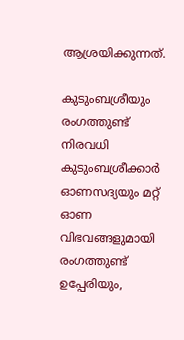ആശ്രയിക്കുന്നത്.

കുടുംബശ്രീയും രംഗത്തുണ്ട്
നിരവധി കുടുംബശ്രീക്കാര്‍ ഓണസദ്യയും മറ്റ് ഓണ വിഭവങ്ങളുമായി രംഗത്തുണ്ട് ഉപ്പേരിയും,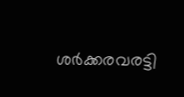ശര്‍ക്കരവരട്ടി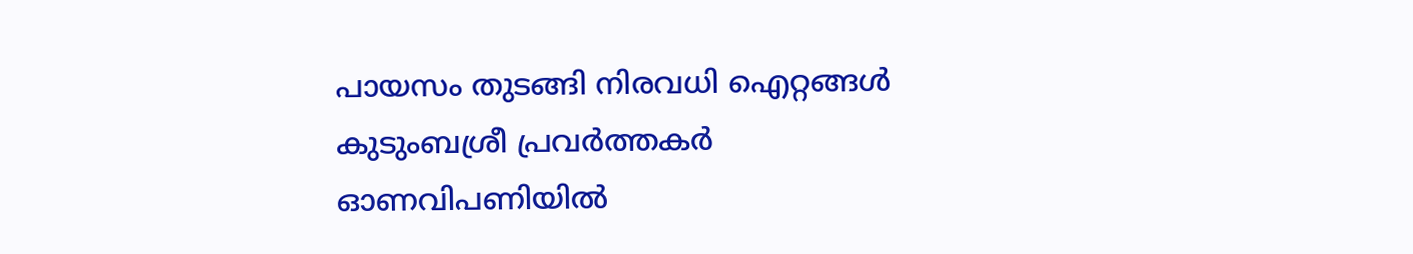പായസം തുടങ്ങി നിരവധി ഐറ്റങ്ങള്‍ കുടുംബശ്രീ പ്രവര്‍ത്തകര്‍ ഓണവിപണിയില്‍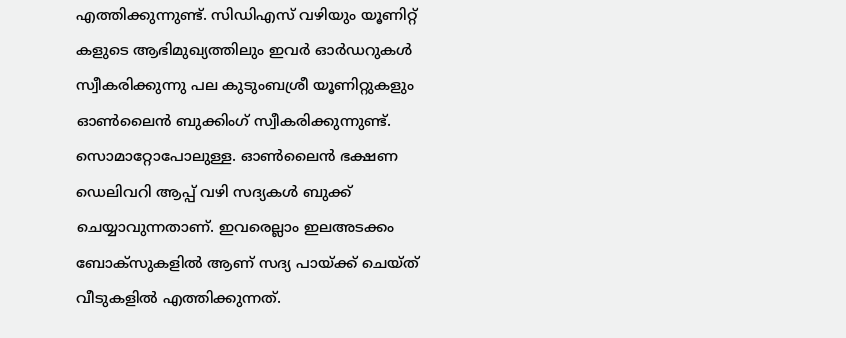എത്തിക്കുന്നുണ്ട്. സിഡിഎസ് വഴിയും യൂണിറ്റ് കളുടെ ആഭിമുഖ്യത്തിലും ഇവര്‍ ഓര്‍ഡറുകള്‍ സ്വീകരിക്കുന്നു പല കുടുംബശ്രീ യൂണിറ്റുകളും ഓണ്‍ലൈന്‍ ബുക്കിംഗ് സ്വീകരിക്കുന്നുണ്ട്. സൊമാറ്റോപോലുള്ള. ഓണ്‍ലൈന്‍ ഭക്ഷണ ഡെലിവറി ആപ്പ് വഴി സദ്യകള്‍ ബുക്ക് ചെയ്യാവുന്നതാണ്. ഇവരെല്ലാം ഇലഅടക്കം ബോക്‌സുകളില്‍ ആണ് സദ്യ പായ്‌ക്ക് ചെയ്ത് വീടുകളില്‍ എത്തിക്കുന്നത്.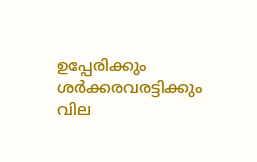ഉപ്പേരിക്കും ശര്‍ക്കരവരട്ടിക്കും വില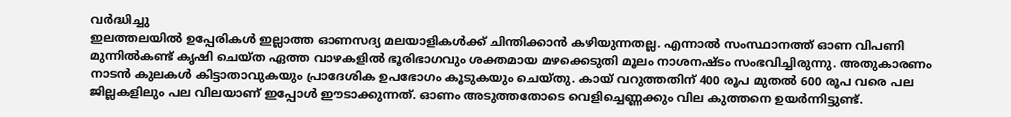വര്‍ദ്ധിച്ചു
ഇലത്തലയില്‍ ഉപ്പേരികള്‍ ഇല്ലാത്ത ഓണസദ്യ മലയാളികള്‍ക്ക് ചിന്തിക്കാന്‍ കഴിയുന്നതല്ല. എന്നാല്‍ സംസ്ഥാനത്ത് ഓണ വിപണി മുന്നില്‍കണ്ട് കൃഷി ചെയ്ത ഏത്ത വാഴകളില്‍ ഭൂരിഭാഗവും ശക്തമായ മഴക്കെടുതി മൂലം നാശനഷ്ടം സംഭവിച്ചിരുന്നു. അതുകാരണം നാടന്‍ കുലകള്‍ കിട്ടാതാവുകയും പ്രാദേശിക ഉപഭോഗം കൂടുകയും ചെയ്തു. കായ് വറുത്തതിന് 400 രൂപ മുതല്‍ 600 രൂപ വരെ പല ജില്ലകളിലും പല വിലയാണ് ഇപ്പോള്‍ ഈടാക്കുന്നത്. ഓണം അടുത്തതോടെ വെളിച്ചെണ്ണക്കും വില കുത്തനെ ഉയര്‍ന്നിട്ടുണ്ട്.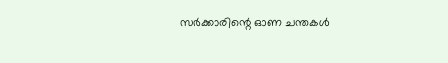സര്‍ക്കാരിന്റെ ഓണ ചന്തകള്‍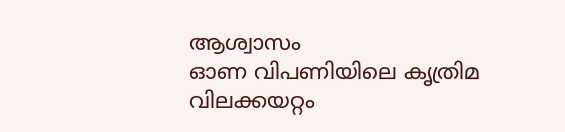ആശ്വാസം
ഓണ വിപണിയിലെ കൃത്രിമ വിലക്കയറ്റം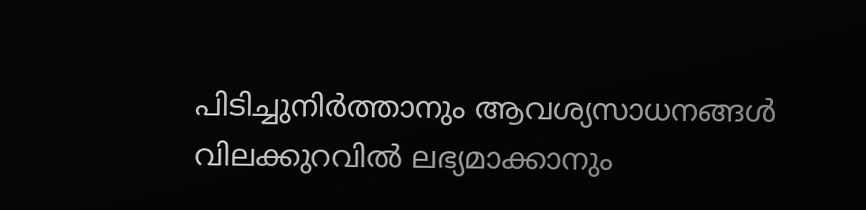പിടിച്ചുനിര്‍ത്താനും ആവശ്യസാധനങ്ങള്‍ വിലക്കുറവില്‍ ലഭ്യമാക്കാനും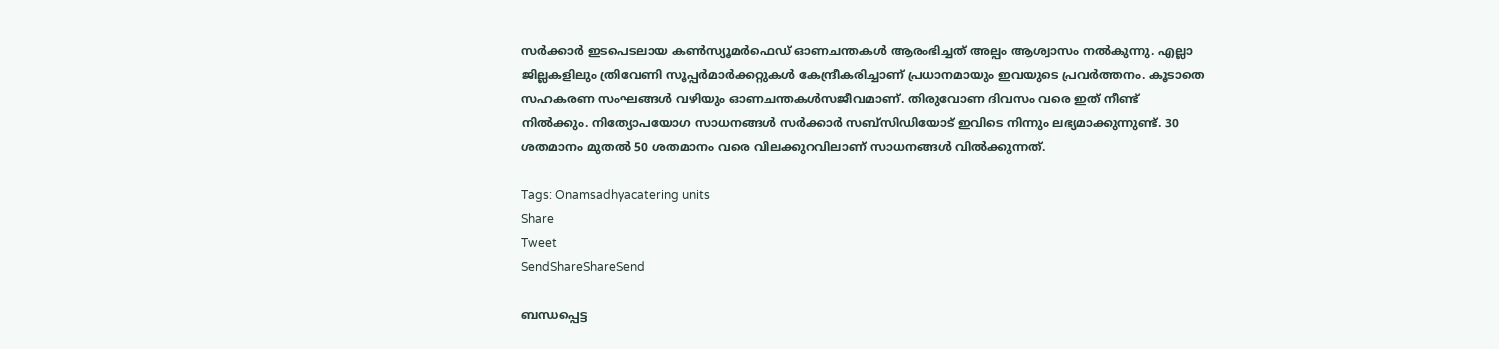സര്‍ക്കാര്‍ ഇടപെടലായ കണ്‍സ്യൂമര്‍ഫെഡ് ഓണചന്തകള്‍ ആരംഭിച്ചത് അല്പം ആശ്വാസം നല്‍കുന്നു. എല്ലാ ജില്ലകളിലും ത്രിവേണി സൂപ്പര്‍മാര്‍ക്കറ്റുകള്‍ കേന്ദ്രീകരിച്ചാണ് പ്രധാനമായും ഇവയുടെ പ്രവര്‍ത്തനം. കൂടാതെ സഹകരണ സംഘങ്ങള്‍ വഴിയും ഓണചന്തകള്‍സജീവമാണ്. തിരുവോണ ദിവസം വരെ ഇത് നീണ്ട് നില്‍ക്കും. നിത്യോപയോഗ സാധനങ്ങള്‍ സര്‍ക്കാര്‍ സബ്‌സിഡിയോട് ഇവിടെ നിന്നും ലഭ്യമാക്കുന്നുണ്ട്. 30 ശതമാനം മുതല്‍ 50 ശതമാനം വരെ വിലക്കുറവിലാണ് സാധനങ്ങള്‍ വില്‍ക്കുന്നത്.

Tags: Onamsadhyacatering units
Share
Tweet
SendShareShareSend

ബന്ധപ്പെട്ട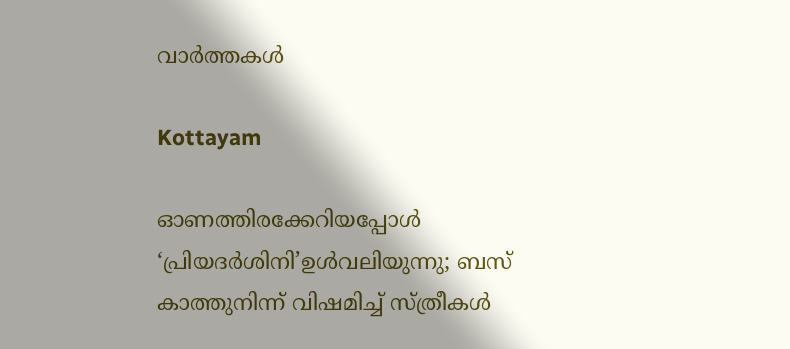വാര്‍ത്തകള്‍

Kottayam

ഓണത്തിരക്കേറിയപ്പോള്‍ ‘പ്രിയദര്‍ശിനി’ഉള്‍വലിയുന്നു; ബസ് കാത്തുനിന്ന് വിഷമിച്ച് സ്ത്രീകള്‍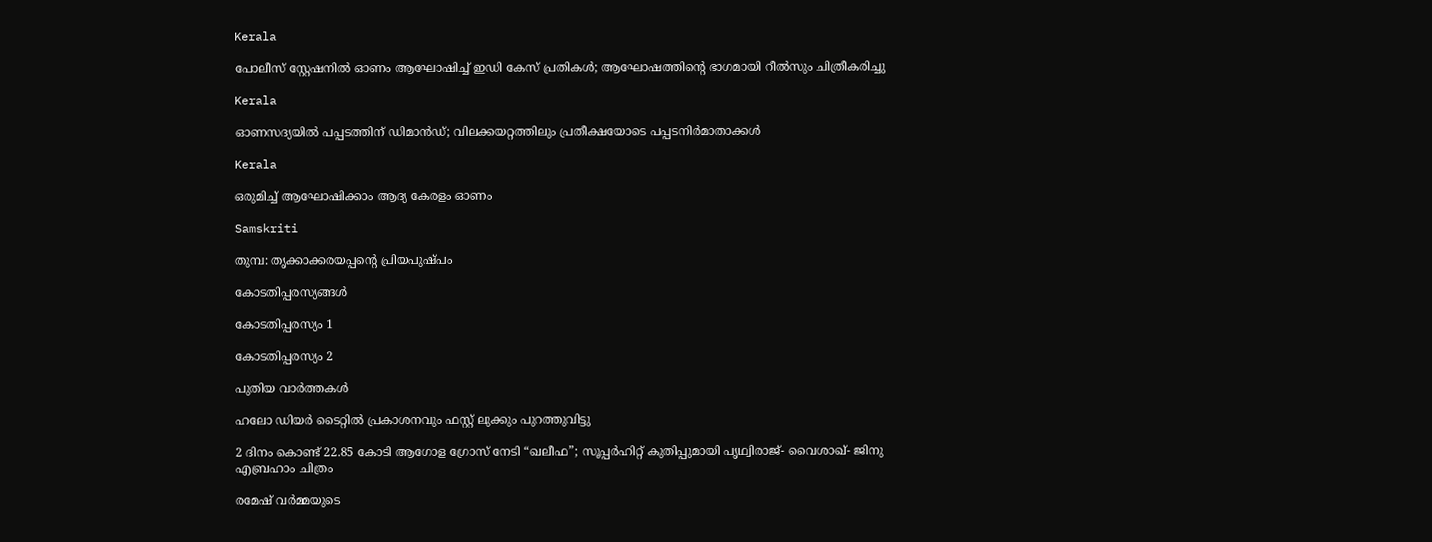Kerala

പോലീസ് സ്റ്റേഷനിൽ ഓണം ആഘോഷിച്ച് ഇഡി കേസ് പ്രതികൾ; ആഘോഷത്തിന്റെ ഭാഗമായി റീൽസും ചിത്രീകരിച്ചു

Kerala

ഓണസദ്യയില്‍ പപ്പടത്തിന് ഡിമാന്‍ഡ്; വിലക്കയറ്റത്തിലും പ്രതീക്ഷയോടെ പപ്പടനിര്‍മാതാക്കള്‍

Kerala

ഒരുമിച്ച് ആഘോഷിക്കാം ആദ്യ കേരളം ഓണം

Samskriti

തുമ്പ: തൃക്കാക്കരയപ്പന്റെ പ്രിയപുഷ്പം

കോടതിപ്പരസ്യങ്ങള്‍

കോടതിപ്പരസ്യം 1

കോടതിപ്പരസ്യം 2

പുതിയ വാര്‍ത്തകള്‍

ഹലോ ഡിയർ ടൈറ്റിൽ പ്രകാശനവും ഫസ്റ്റ് ലുക്കും പുറത്തുവിട്ടു

2 ദിനം കൊണ്ട് 22.85 കോടി ആഗോള ഗ്രോസ് നേടി “ഖലീഫ”; സൂപ്പർഹിറ്റ് കുതിപ്പുമായി പൃഥ്വിരാജ്- വൈശാഖ്- ജിനു എബ്രഹാം ചിത്രം

രമേഷ് വർമ്മയുടെ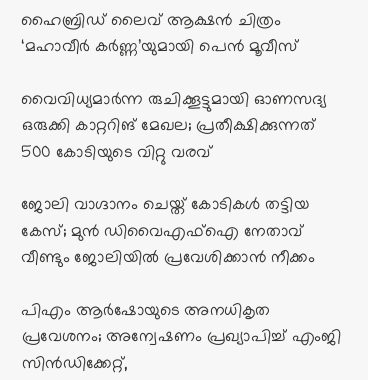ഹൈബ്രിഡ് ലൈവ് ആക്ഷൻ ചിത്രം ‘മഹാവീർ കർണ്ണ’യുമായി പെൻ മൂവീസ്

വൈവിധ്യമാര്‍ന്ന രുചിക്കൂട്ടുമായി ഓണസദ്യ ഒരുക്കി കാറ്ററിങ് മേഖല; പ്രതീക്ഷിക്കുന്നത് 500 കോടിയുടെ വിറ്റു വരവ്

ജോലി വാഗ്ദാനം ചെയ്ത് കോടികള്‍ തട്ടിയ കേസ്; മുന്‍ ഡിവൈഎഫ്‌ഐ നേതാവ് വീണ്ടും ജോലിയില്‍ പ്രവേശിക്കാന്‍ നീക്കം

പിഎം ആര്‍ഷോയുടെ അനധികൃത പ്രവേശനം; അന്വേഷണം പ്രഖ്യാപിച്ച് എംജി സിന്‍ഡിക്കേറ്റ്,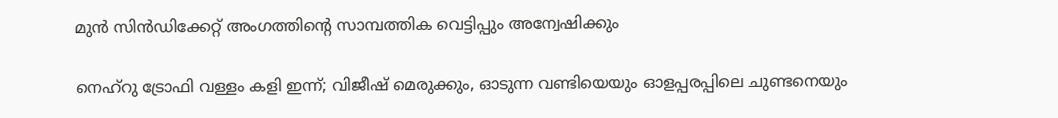മുന്‍ സിന്‍ഡിക്കേറ്റ് അംഗത്തിന്റെ സാമ്പത്തിക വെട്ടിപ്പും അന്വേഷിക്കും

നെഹ്‌റു ട്രോഫി വള്ളം കളി ഇന്ന്; വിജീഷ് മെരുക്കും, ഓടുന്ന വണ്ടിയെയും ഓളപ്പരപ്പിലെ ചുണ്ടനെയും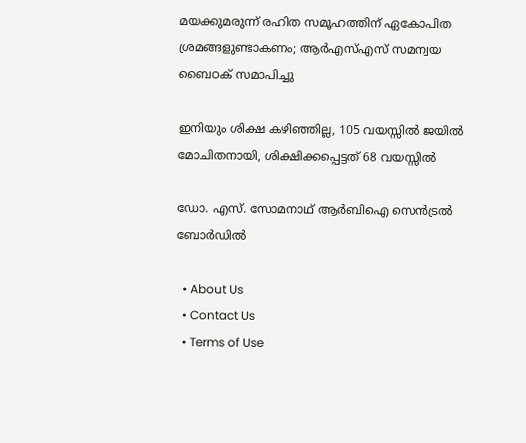മയക്കുമരുന്ന് രഹിത സമൂഹത്തിന് ഏകോപിത ശ്രമങ്ങളുണ്ടാകണം; ആര്‍എസ്എസ് സമന്വയ ബൈഠക് സമാപിച്ചു

ഇനിയും ശിക്ഷ കഴിഞ്ഞില്ല, 105 വയസ്സിൽ ജയിൽ മോചിതനായി, ശിക്ഷിക്കപ്പെട്ടത് 68 വയസ്സിൽ

ഡോ. എസ്. സോമനാഥ് ആര്‍ബിഐ സെന്‍ട്രല്‍ ബോര്‍ഡില്‍

  • About Us
  • Contact Us
  • Terms of Use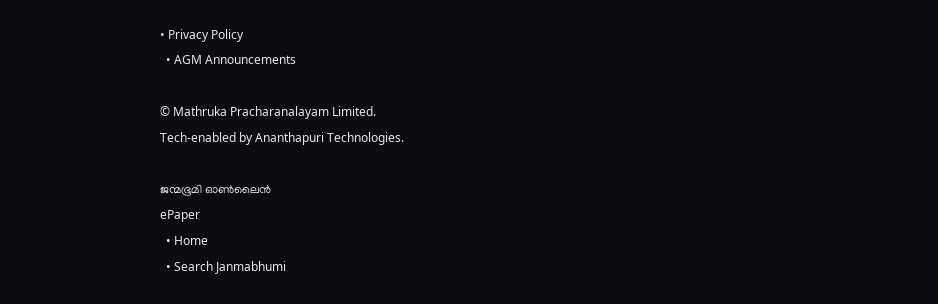• Privacy Policy
  • AGM Announcements

© Mathruka Pracharanalayam Limited.
Tech-enabled by Ananthapuri Technologies.

ജന്മഭൂമി ഓണ്‍ലൈന്‍
ePaper
  • Home
  • Search Janmabhumi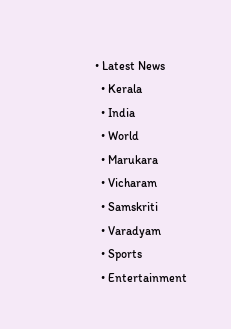• Latest News
  • Kerala
  • India
  • World
  • Marukara
  • Vicharam
  • Samskriti
  • Varadyam
  • Sports
  • Entertainment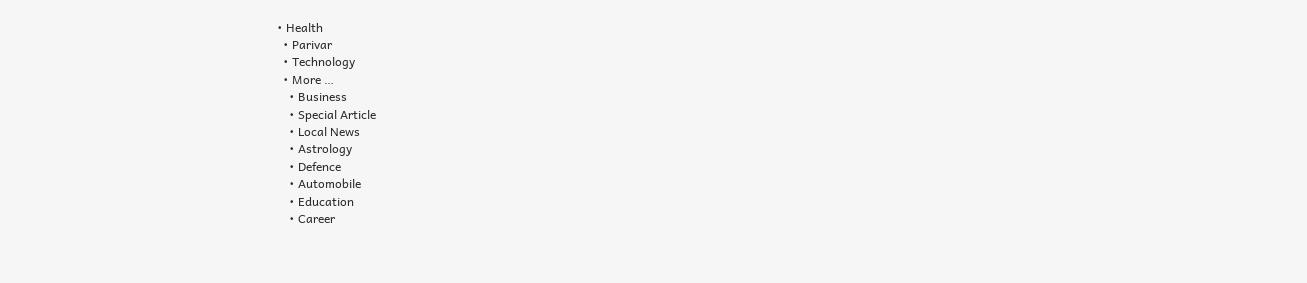• Health
  • Parivar
  • Technology
  • More …
    • Business
    • Special Article
    • Local News
    • Astrology
    • Defence
    • Automobile
    • Education
    • Career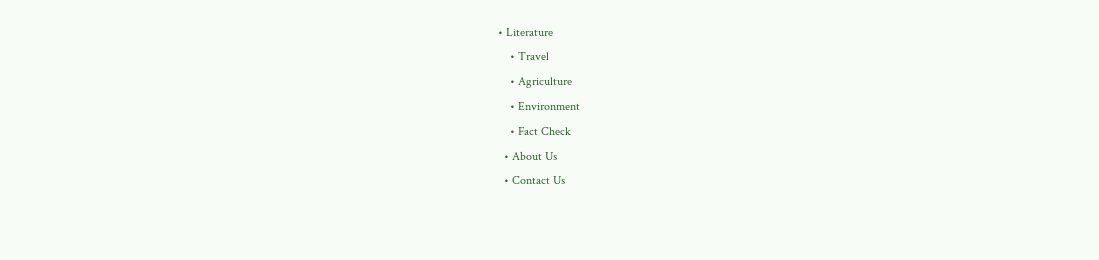• Literature
    • Travel
    • Agriculture
    • Environment
    • Fact Check
  • About Us
  • Contact Us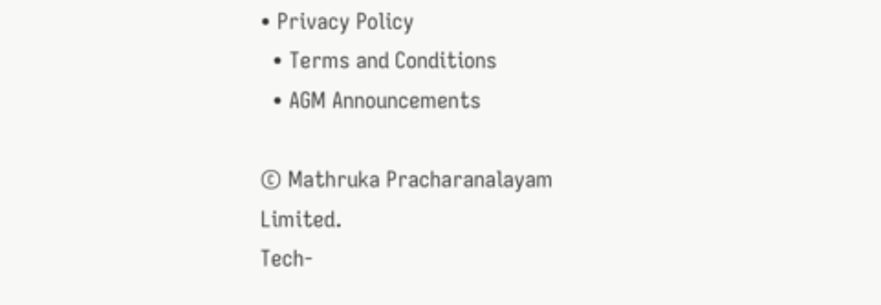• Privacy Policy
  • Terms and Conditions
  • AGM Announcements

© Mathruka Pracharanalayam Limited.
Tech-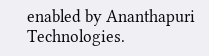enabled by Ananthapuri Technologies.